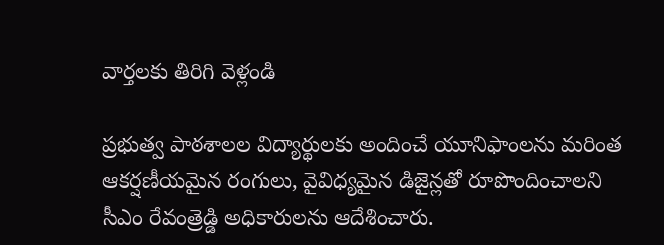వార్తలకు తిరిగి వెళ్లండి

ప్రభుత్వ పాఠశాలల విద్యార్థులకు అందించే యూనిఫాంలను మరింత ఆకర్షణీయమైన రంగులు, వైవిధ్యమైన డిజైన్లతో రూపొందించాలని సీఎం రేవంత్రెడ్డి అధికారులను ఆదేశించారు.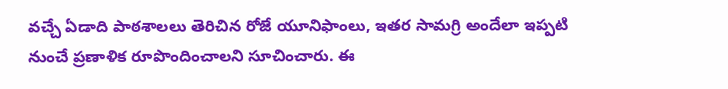వచ్చే ఏడాది పాఠశాలలు తెరిచిన రోజే యూనిఫాంలు, ఇతర సామగ్రి అందేలా ఇప్పటి నుంచే ప్రణాళిక రూపొందించాలని సూచించారు. ఈ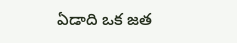ఏడాది ఒక జత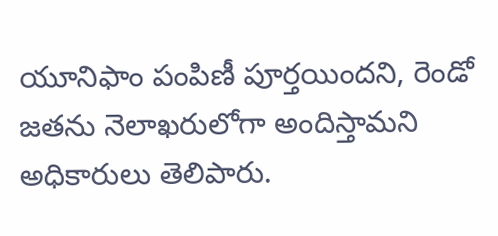యూనిఫాం పంపిణీ పూర్తయిందని, రెండో జతను నెలాఖరులోగా అందిస్తామని అధికారులు తెలిపారు.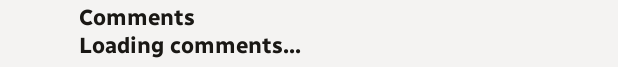Comments
Loading comments...